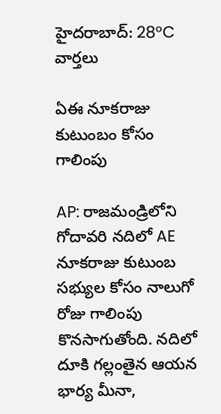హైదరాబాద్: 28°C
వార్తలు

ఏఈ నూకరాజు కుటుంబం కోసం గాలింపు

AP: రాజమండ్రిలోని గోదావరి నదిలో AE నూకరాజు కుటుంబ సభ్యుల కోసం నాలుగో రోజు గాలింపు కొనసాగుతోంది. నదిలో దూకి గల్లంతైన ఆయన భార్య మీనా,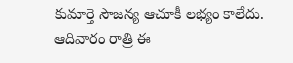కుమార్తె సౌజన్య ఆచూకీ లభ్యం కాలేదు. ఆదివారం రాత్రి ఈ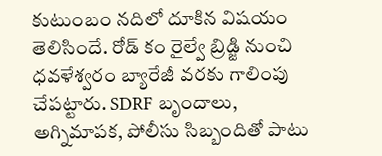కుటుంబం నదిలో దూకిన విషయం తెలిసిందే. రోడ్ కం రైల్వే బ్రిడ్జి నుంచి ధవళేశ్వరం బ్యారేజీ వరకు గాలింపు చేపట్టారు. SDRF బృందాలు, అగ్నిమాపక, పోలీసు సిబ్బందితో పాటు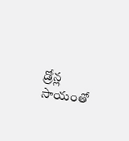డ్రోన్ల సాయంతో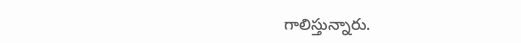గాలిస్తున్నారు.